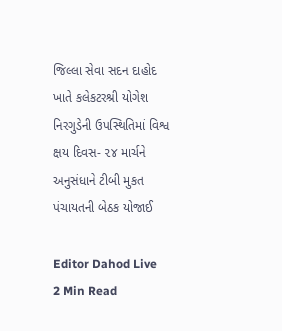જિલ્લા સેવા સદન દાહોદ ખાતે કલેકટરશ્રી યોગેશ નિરગુડેની ઉપસ્થિતિમાં વિશ્વ ક્ષય દિવસ- ૨૪ માર્ચને અનુસંધાને ટીબી મુકત પંચાયતની બેઠક યોજાઈ

Editor Dahod Live
2 Min Read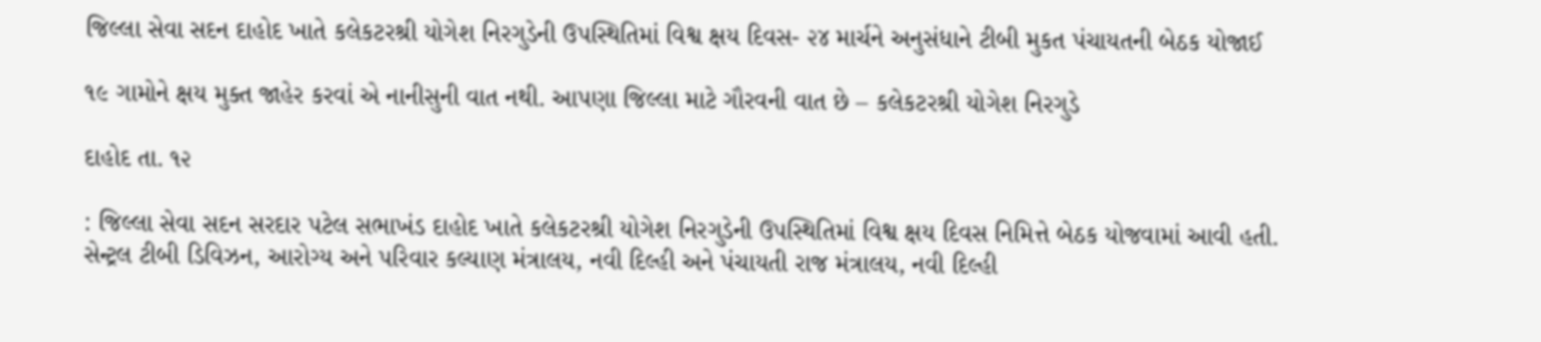જિલ્લા સેવા સદન દાહોદ ખાતે કલેકટરશ્રી યોગેશ નિરગુડેની ઉપસ્થિતિમાં વિશ્વ ક્ષય દિવસ- ૨૪ માર્ચને અનુસંધાને ટીબી મુકત પંચાયતની બેઠક યોજાઈ

૧૯ ગામોને ક્ષય મુક્ત જાહેર કરવાં એ નાનીસુની વાત નથી. આપણા જિલ્લા માટે ગૌરવની વાત છે – કલેકટરશ્રી યોગેશ નિરગુડે

દાહોદ તા. ૧૨

: જિલ્લા સેવા સદન સરદાર પટેલ સભાખંડ દાહોદ ખાતે કલેકટરશ્રી યોગેશ નિરગુડેની ઉપસ્થિતિમાં વિશ્વ ક્ષય દિવસ નિમિત્તે બેઠક યોજવામાં આવી હતી. સેન્ટ્રલ ટીબી ડિવિઝન, આરોગ્ય અને પરિવાર કલ્યાણ મંત્રાલય, નવી દિલ્હી અને પંચાયતી રાજ મંત્રાલય, નવી દિલ્હી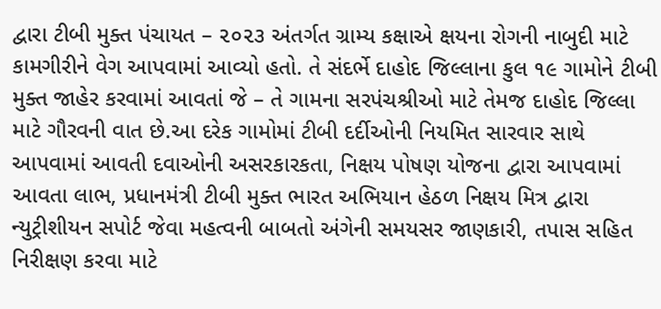દ્વારા ટીબી મુક્ત પંચાયત – ૨૦૨૩ અંતર્ગત ગ્રામ્ય કક્ષાએ ક્ષયના રોગની નાબુદી માટે કામગીરીને વેગ આપવામાં આવ્યો હતો. તે સંદર્ભે દાહોદ જિલ્લાના કુલ ૧૯ ગામોને ટીબી મુક્ત જાહેર કરવામાં આવતાં જે – તે ગામના સરપંચશ્રીઓ માટે તેમજ દાહોદ જિલ્લા માટે ગૌરવની વાત છે.આ દરેક ગામોમાં ટીબી દર્દીઓની નિયમિત સારવાર સાથે આપવામાં આવતી દવાઓની અસરકારકતા, નિક્ષય પોષણ યોજના દ્વારા આપવામાં આવતા લાભ, પ્રધાનમંત્રી ટીબી મુક્ત ભારત અભિયાન હેઠળ નિક્ષય મિત્ર દ્વારા ન્યુટ્રીશીયન સપોર્ટ જેવા મહત્વની બાબતો અંગેની સમયસર જાણકારી, તપાસ સહિત નિરીક્ષણ કરવા માટે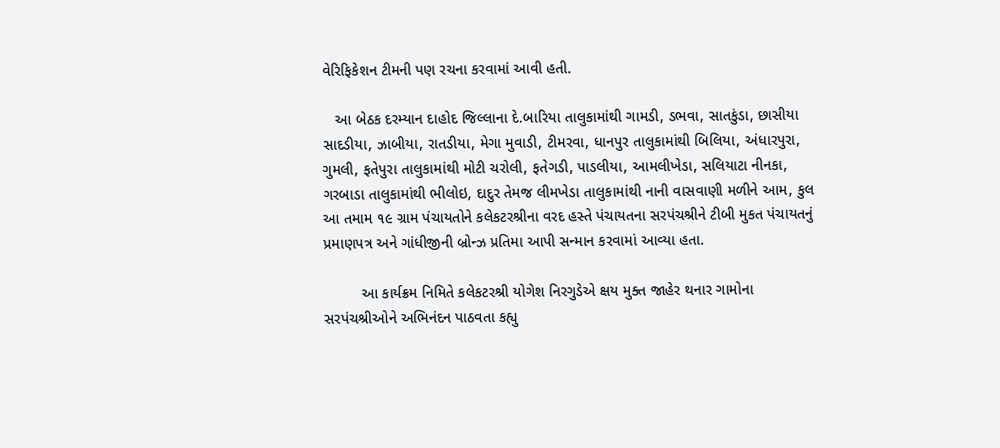વેરિફિકેશન ટીમની પણ રચના કરવામાં આવી હતી.

   આ બેઠક દરમ્યાન દાહોદ જિલ્લાના દે.બારિયા તાલુકામાંથી ગામડી, ડભવા, સાતકુંડા, છાસીયા સાદડીયા, ઝાબીયા, રાતડીયા, મેગા મુવાડી, ટીમરવા, ધાનપુર તાલુકામાંથી બિલિયા, અંધારપુરા, ગુમલી, ફતેપુરા તાલુકામાંથી મોટી ચરોલી, ફતેગડી, પાડલીયા, આમલીખેડા, સલિયાટા નીનકા, ગરબાડા તાલુકામાંથી ભીલોઇ, દાદુર તેમજ લીમખેડા તાલુકામાંથી નાની વાસવાણી મળીને આમ, કુલ આ તમામ ૧૯ ગ્રામ પંચાયતોને કલેકટરશ્રીના વરદ હસ્તે પંચાયતના સરપંચશ્રીને ટીબી મુકત પંચાયતનું પ્રમાણપત્ર અને ગાંધીજીની બ્રોન્ઝ પ્રતિમા આપી સન્માન કરવામાં આવ્યા હતા.

         આ કાર્યક્રમ નિમિતે કલેકટરશ્રી યોગેશ નિરગુડેએ ક્ષય મુક્ત જાહેર થનાર ગામોના સરપંચશ્રીઓને અભિનંદન પાઠવતા કહ્યુ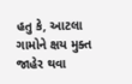હતુ કે, આટલા ગામોને ક્ષય મુક્ત જાહેર થવા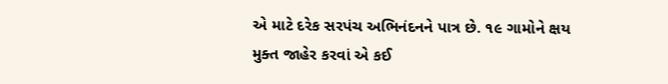એ માટે દરેક સરપંચ અભિનંદનને પાત્ર છે. ૧૯ ગામોને ક્ષય મુક્ત જાહેર કરવાં એ કઈ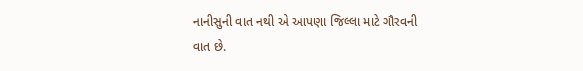નાનીસુની વાત નથી એ આપણા જિલ્લા માટે ગૌરવની વાત છે.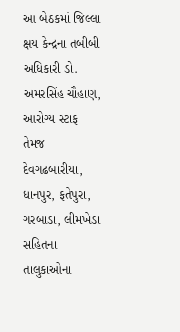આ બેઠકમાં જિલ્લા ક્ષય કેન્દ્રના તબીબી અધિકારી ડો. અમરસિંહ ચૌહાણ, આરોગ્ય સ્ટાફ તેમજ દેવગઢબારીયા, ધાનપુર, ફતેપુરા, ગરબાડા, લીમખેડા સહિતના તાલુકાઓના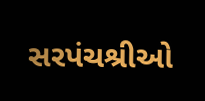સરપંચશ્રીઓ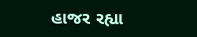હાજર રહ્યા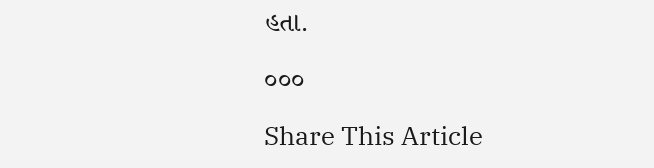હતા.

૦૦૦

Share This Article